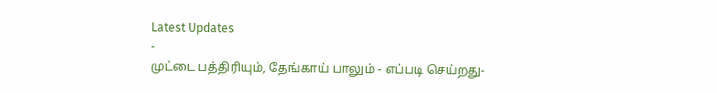Latest Updates
-
முட்டை பத்திரியும், தேங்காய் பாலும் - எப்படி செய்றது-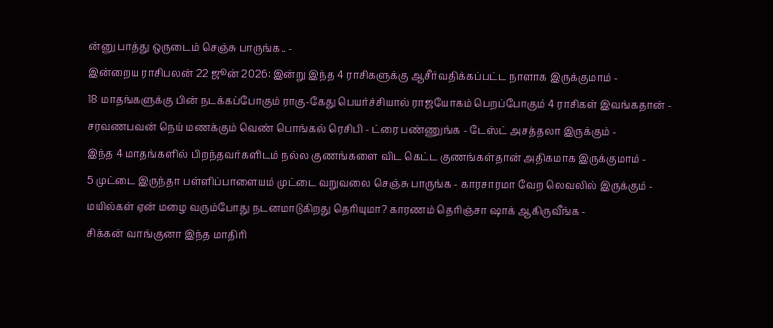ன்னு பாத்து ஒருடைம் செஞ்சு பாருங்க.. -
இன்றைய ராசிபலன் 22 ஜூன் 2026: இன்று இந்த 4 ராசிகளுக்கு ஆசீர்வதிக்கப்பட்ட நாளாக இருக்குமாம் -
18 மாதங்களுக்கு பின் நடக்கப்போகும் ராகு-கேது பெயர்ச்சியால் ராஜயோகம் பெறப்போகும் 4 ராசிகள் இவங்கதான் -
சரவணபவன் நெய் மணக்கும் வெண் பொங்கல் ரெசிபி - ட்ரை பண்ணுங்க - டேஸ்ட் அசத்தலா இருக்கும் -
இந்த 4 மாதங்களில் பிறந்தவர்களிடம் நல்ல குணங்களை விட கெட்ட குணங்கள்தான் அதிகமாக இருக்குமாம் -
5 முட்டை இருந்தா பள்ளிப்பாளையம் முட்டை வறுவலை செஞ்சு பாருங்க - காரசாரமா வேற லெவலில் இருக்கும் -
மயில்கள் ஏன் மழை வரும்போது நடனமாடுகிறது தெரியுமா? காரணம் தெரிஞ்சா ஷாக் ஆகிருவீங்க -
சிக்கன் வாங்குனா இந்த மாதிரி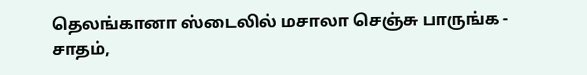தெலங்கானா ஸ்டைலில் மசாலா செஞ்சு பாருங்க - சாதம்,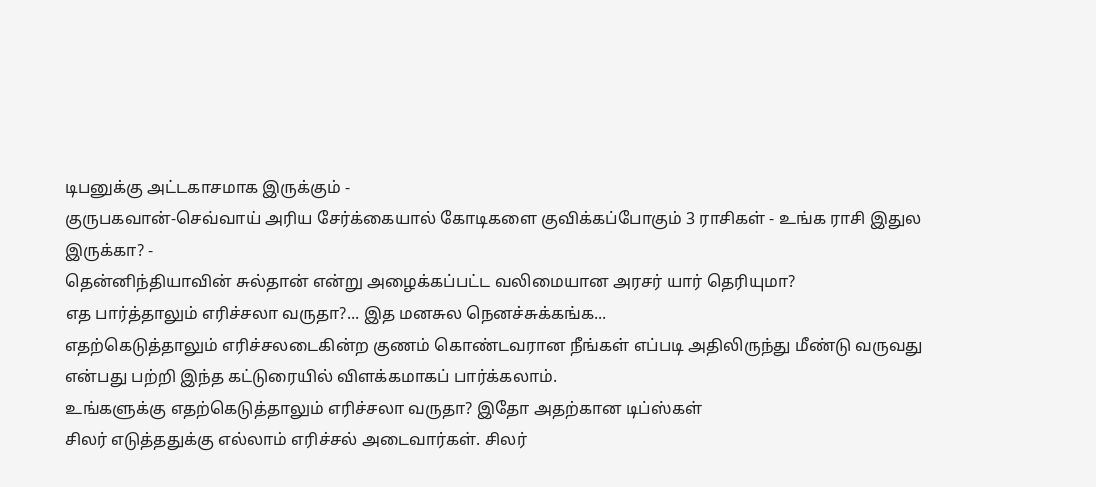டிபனுக்கு அட்டகாசமாக இருக்கும் -
குருபகவான்-செவ்வாய் அரிய சேர்க்கையால் கோடிகளை குவிக்கப்போகும் 3 ராசிகள் - உங்க ராசி இதுல இருக்கா? -
தென்னிந்தியாவின் சுல்தான் என்று அழைக்கப்பட்ட வலிமையான அரசர் யார் தெரியுமா?
எத பார்த்தாலும் எரிச்சலா வருதா?... இத மனசுல நெனச்சுக்கங்க...
எதற்கெடுத்தாலும் எரிச்சலடைகின்ற குணம் கொண்டவரான நீங்கள் எப்படி அதிலிருந்து மீண்டு வருவது என்பது பற்றி இந்த கட்டுரையில் விளக்கமாகப் பார்க்கலாம்.
உங்களுக்கு எதற்கெடுத்தாலும் எரிச்சலா வருதா? இதோ அதற்கான டிப்ஸ்கள்
சிலர் எடுத்ததுக்கு எல்லாம் எரிச்சல் அடைவார்கள். சிலர்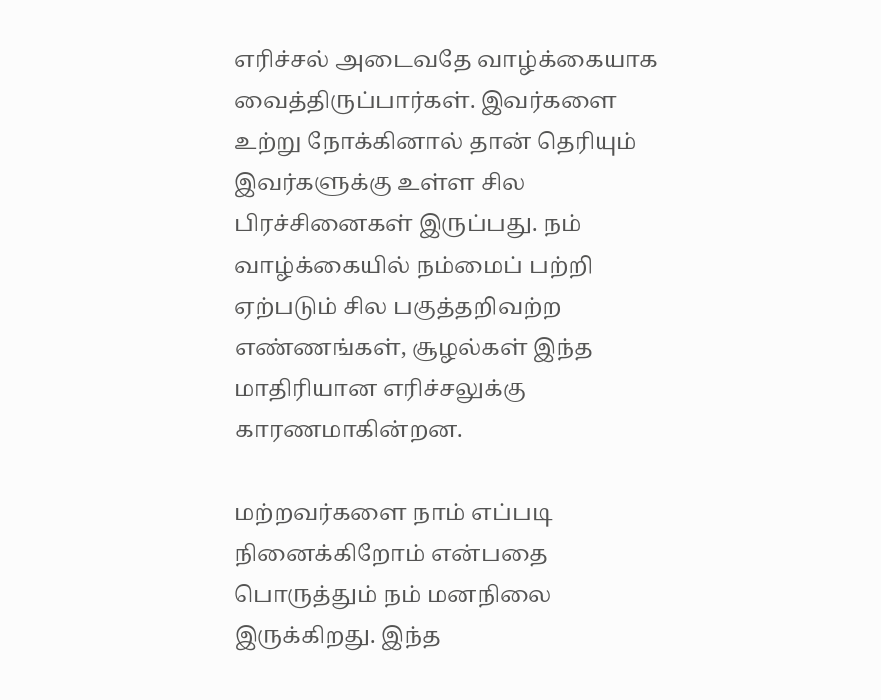எரிச்சல் அடைவதே வாழ்க்கையாக வைத்திருப்பார்கள். இவர்களை உற்று நோக்கினால் தான் தெரியும் இவர்களுக்கு உள்ள சில பிரச்சினைகள் இருப்பது. நம் வாழ்க்கையில் நம்மைப் பற்றி ஏற்படும் சில பகுத்தறிவற்ற எண்ணங்கள், சூழல்கள் இந்த மாதிரியான எரிச்சலுக்கு காரணமாகின்றன.

மற்றவர்களை நாம் எப்படி நினைக்கிறோம் என்பதை பொருத்தும் நம் மனநிலை இருக்கிறது. இந்த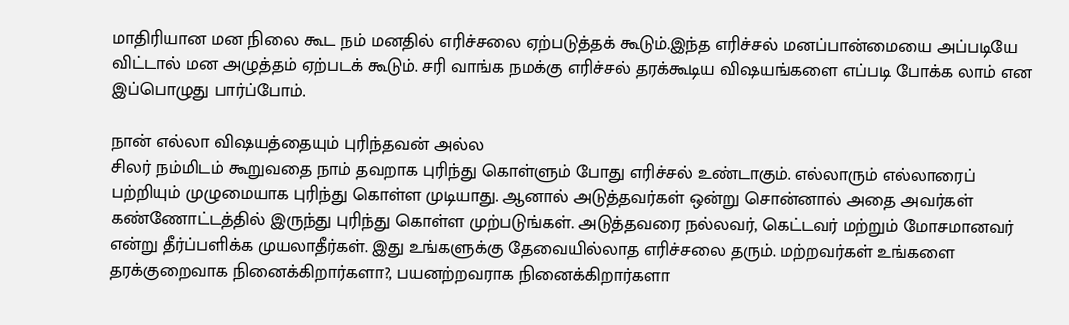மாதிரியான மன நிலை கூட நம் மனதில் எரிச்சலை ஏற்படுத்தக் கூடும்.இந்த எரிச்சல் மனப்பான்மையை அப்படியே விட்டால் மன அழுத்தம் ஏற்படக் கூடும். சரி வாங்க நமக்கு எரிச்சல் தரக்கூடிய விஷயங்களை எப்படி போக்க லாம் என இப்பொழுது பார்ப்போம்.

நான் எல்லா விஷயத்தையும் புரிந்தவன் அல்ல
சிலர் நம்மிடம் கூறுவதை நாம் தவறாக புரிந்து கொள்ளும் போது எரிச்சல் உண்டாகும். எல்லாரும் எல்லாரைப் பற்றியும் முழுமையாக புரிந்து கொள்ள முடியாது. ஆனால் அடுத்தவர்கள் ஒன்று சொன்னால் அதை அவர்கள் கண்ணோட்டத்தில் இருந்து புரிந்து கொள்ள முற்படுங்கள். அடுத்தவரை நல்லவர், கெட்டவர் மற்றும் மோசமானவர் என்று தீர்ப்பளிக்க முயலாதீர்கள். இது உங்களுக்கு தேவையில்லாத எரிச்சலை தரும். மற்றவர்கள் உங்களை தரக்குறைவாக நினைக்கிறார்களா?, பயனற்றவராக நினைக்கிறார்களா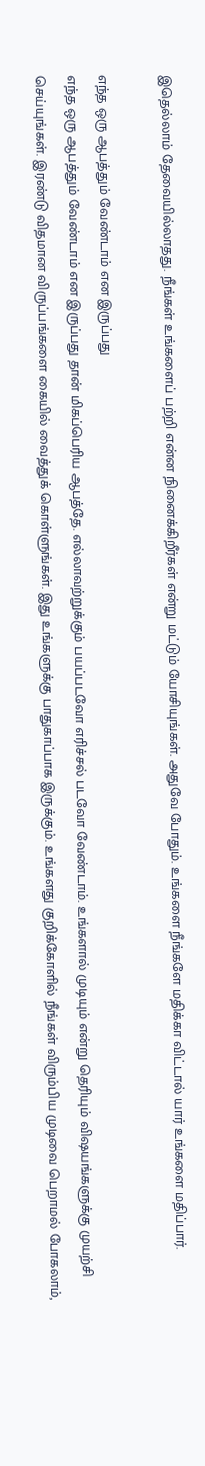இதெல்லாம் தேவையில்லாதது. நீங்கள் உங்களைப் பற்றி என்ன நினைக்கிறீர்கள் என்று மட்டும் யோசியுங்கள். அதுவே போதும். உங்களை நீங்களே மதிக்கா விட்டால் யார் உங்களை மதிப்பார்.

எந்த ஒரு ஆபத்தும் வேண்டாம் என இருப்பது
எந்த ஒரு ஆபத்தும் வேண்டாம் என இருப்பது தான் மிகப்பெரிய ஆபத்தே. எல்லாவற்றுக்கும் பயப்படவோ எரிச்சல் படவோ வேண்டாம். உங்களால் முடியும் என்று தெரியும் விஷயங்களுக்கு முயற்சி செய்யுங்கள். இரண்டு விதமான விருப்பங்களை கையில் வைத்துக் கொள்ளுங்கள். இது உங்களுக்கு பாதுகாப்பாக இருக்கும். உங்களது குறிக்கோளில் நீங்கள் விரும்பிய முடிவை பெறாமல் போகலாம்,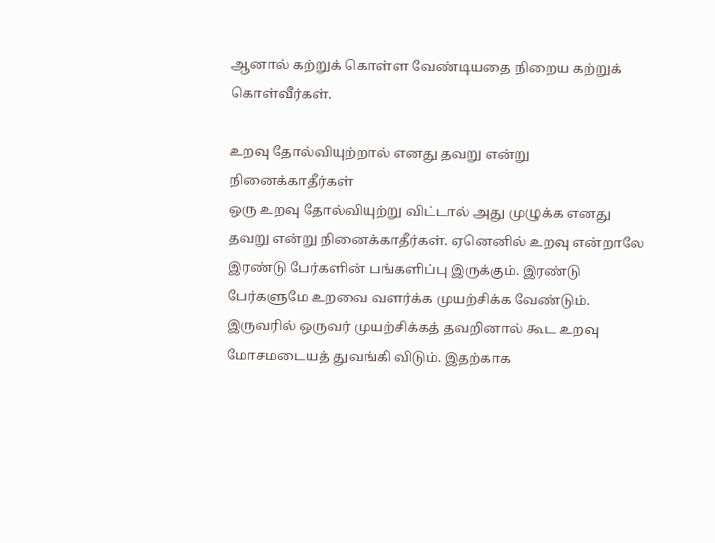ஆனால் கற்றுக் கொள்ள வேண்டியதை நிறைய கற்றுக் கொள்வீர்கள்.

உறவு தோல்வியுற்றால் எனது தவறு என்று நினைக்காதீர்கள்
ஒரு உறவு தோல்வியுற்று விட்டால் அது முழுக்க எனது தவறு என்று நினைக்காதீர்கள். ஏனெனில் உறவு என்றாலே இரண்டு பேர்களின் பங்களிப்பு இருக்கும். இரண்டு பேர்களுமே உறவை வளர்க்க முயற்சிக்க வேண்டும். இருவரில் ஒருவர் முயற்சிக்கத் தவறினால் கூட உறவு மோசமடையத் துவங்கி விடும். இதற்காக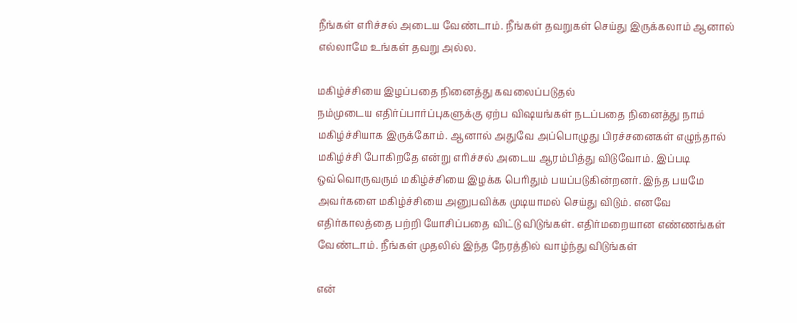நீங்கள் எரிச்சல் அடைய வேண்டாம். நீங்கள் தவறுகள் செய்து இருக்கலாம் ஆனால் எல்லாமே உங்கள் தவறு அல்ல.

மகிழ்ச்சியை இழப்பதை நினைத்து கவலைப்படுதல்
நம்முடைய எதிர்ப்பார்ப்புகளுக்கு ஏற்ப விஷயங்கள் நடப்பதை நினைத்து நாம் மகிழ்ச்சியாக இருக்கோம். ஆனால் அதுவே அப்பொழுது பிரச்சனைகள் எழுந்தால் மகிழ்ச்சி போகிறதே என்று எரிச்சல் அடைய ஆரம்பித்து விடுவோம். இப்படி ஒவ்வொருவரும் மகிழ்ச்சியை இழக்க பெரிதும் பயப்படுகின்றனர். இந்த பயமே அவர்களை மகிழ்ச்சியை அனுபவிக்க முடியாமல் செய்து விடும். எனவே எதிர்காலத்தை பற்றி யோசிப்பதை விட்டு விடுங்கள். எதிர்மறையான எண்ணங்கள் வேண்டாம். நீங்கள் முதலில் இந்த நேரத்தில் வாழ்ந்து விடுங்கள்

என்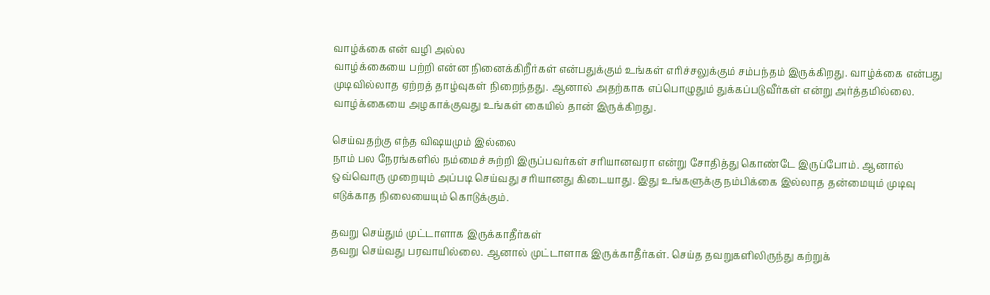வாழ்க்கை என் வழி அல்ல
வாழ்க்கையை பற்றி என்ன நினைக்கிறீர்கள் என்பதுக்கும் உங்கள் எரிச்சலுக்கும் சம்பந்தம் இருக்கிறது. வாழ்க்கை என்பது முடிவில்லாத ஏற்றத் தாழ்வுகள் நிறைந்தது. ஆனால் அதற்காக எப்பொழுதும் துக்கப்படுவீர்கள் என்று அர்த்தமில்லை. வாழ்க்கையை அழகாக்குவது உங்கள் கையில் தான் இருக்கிறது.

செய்வதற்கு எந்த விஷயமும் இல்லை
நாம் பல நேரங்களில் நம்மைச் சுற்றி இருப்பவர்கள் சரியானவரா என்று சோதித்து கொண்டே இருப்போம். ஆனால் ஒவ்வொரு முறையும் அப்படி செய்வது சரியானது கிடையாது. இது உங்களுக்கு நம்பிக்கை இல்லாத தன்மையும் முடிவு எடுக்காத நிலையையும் கொடுக்கும்.

தவறு செய்தும் முட்டாளாக இருக்காதீர்கள்
தவறு செய்வது பரவாயில்லை. ஆனால் முட்டாளாக இருக்காதீர்கள். செய்த தவறுகளிலிருந்து கற்றுக்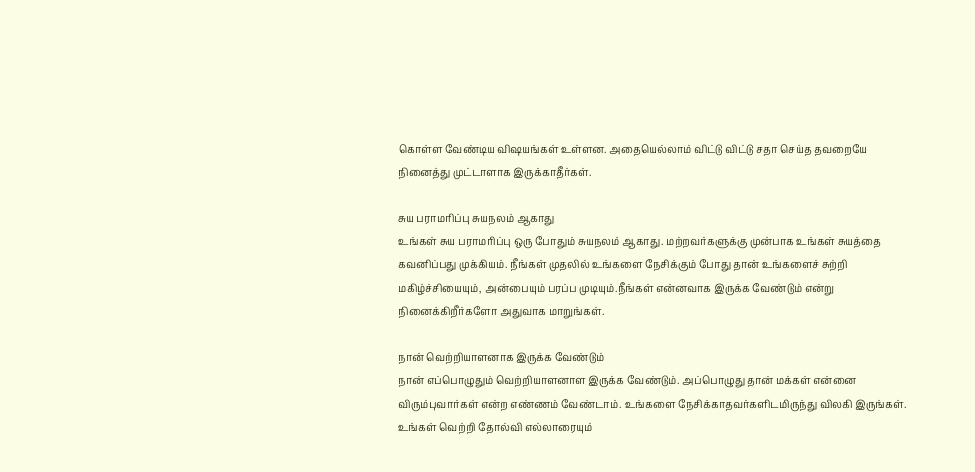கொள்ள வேண்டிய விஷயங்கள் உள்ளன. அதையெல்லாம் விட்டு விட்டு சதா செய்த தவறையே நினைத்து முட்டாளாக இருக்காதீர்கள்.

சுய பராமரிப்பு சுயநலம் ஆகாது
உங்கள் சுய பராமரிப்பு ஒரு போதும் சுயநலம் ஆகாது. மற்றவர்களுக்கு முன்பாக உங்கள் சுயத்தை கவனிப்பது முக்கியம். நீங்கள் முதலில் உங்களை நேசிக்கும் போது தான் உங்களைச் சுற்றி மகிழ்ச்சியையும், அன்பையும் பரப்ப முடியும்.நீங்கள் என்னவாக இருக்க வேண்டும் என்று நினைக்கிறீர்களோ அதுவாக மாறுங்கள்.

நான் வெற்றியாளனாக இருக்க வேண்டும்
நான் எப்பொழுதும் வெற்றியாளனாள இருக்க வேண்டும். அப்பொழுது தான் மக்கள் என்னை விரும்புவார்கள் என்ற எண்ணம் வேண்டாம். உங்களை நேசிக்காதவர்களிடமிருந்து விலகி இருங்கள். உங்கள் வெற்றி தோல்வி எல்லாரையும்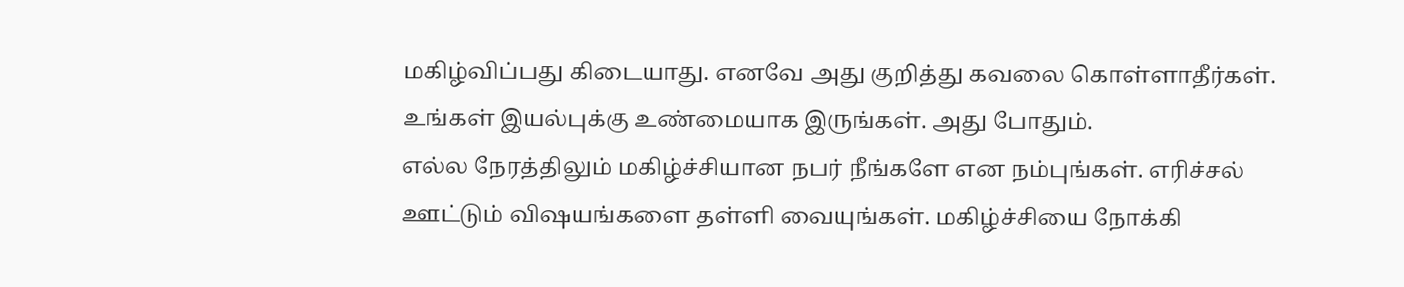மகிழ்விப்பது கிடையாது. எனவே அது குறித்து கவலை கொள்ளாதீர்கள். உங்கள் இயல்புக்கு உண்மையாக இருங்கள். அது போதும்.
எல்ல நேரத்திலும் மகிழ்ச்சியான நபர் நீங்களே என நம்புங்கள். எரிச்சல் ஊட்டும் விஷயங்களை தள்ளி வையுங்கள். மகிழ்ச்சியை நோக்கி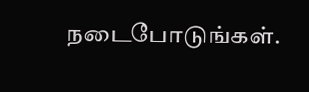நடைபோடுங்கள்.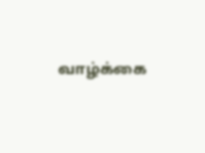வாழ்க்கை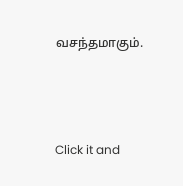வசந்தமாகும்.



Click it and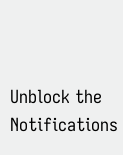Unblock the Notifications